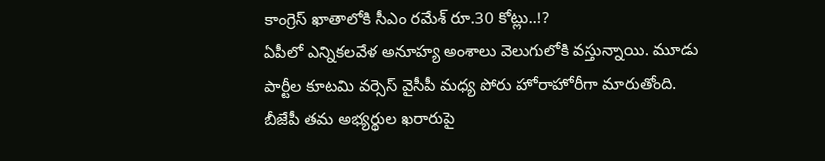కాంగ్రెస్ ఖాతాలోకి సీఎం రమేశ్ రూ.30 కోట్లు..!?
ఏపీలో ఎన్నికలవేళ అనూహ్య అంశాలు వెలుగులోకి వస్తున్నాయి. మూడు పార్టీల కూటమి వర్సెస్ వైసీపీ మధ్య పోరు హోరాహోరీగా మారుతోంది. బీజేపీ తమ అభ్యర్థుల ఖరారుపై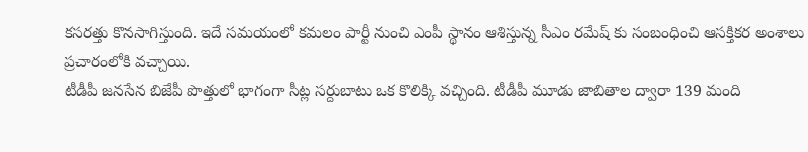కసరత్తు కొనసాగిస్తుంది. ఇదే సమయంలో కమలం పార్టీ నుంచి ఎంపీ స్థానం ఆశిస్తున్న సీఎం రమేష్ కు సంబంధించి ఆసక్తికర అంశాలు ప్రచారంలోకి వచ్చాయి.
టీడీపీ జనసేన బిజేపీ పొత్తులో భాగంగా సీట్ల సర్దుబాటు ఒక కొలిక్కి వచ్చింది. టీడీపీ మూడు జాబితాల ద్వారా 139 మంది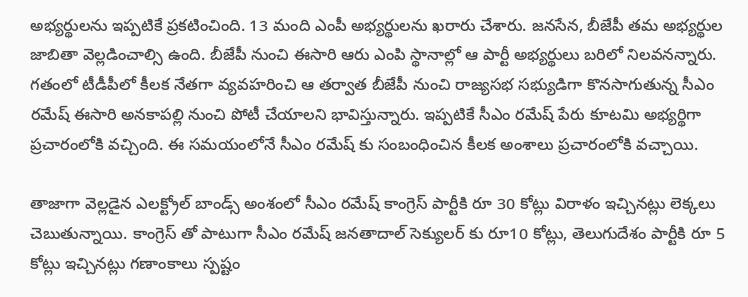అభ్యర్థులను ఇప్పటికే ప్రకటించింది. 13 మంది ఎంపీ అభ్యర్థులను ఖరారు చేశారు. జనసేన, బీజేపీ తమ అభ్యర్థుల జాబితా వెల్లడించాల్సి ఉంది. బీజేపీ నుంచి ఈసారి ఆరు ఎంపి స్థానాల్లో ఆ పార్టీ అభ్యర్థులు బరిలో నిలవనన్నారు. గతంలో టీడీపీలో కీలక నేతగా వ్యవహరించి ఆ తర్వాత బీజేపీ నుంచి రాజ్యసభ సభ్యుడిగా కొనసాగుతున్న సీఎం రమేష్ ఈసారి అనకాపల్లి నుంచి పోటీ చేయాలని భావిస్తున్నారు. ఇప్పటికే సీఎం రమేష్ పేరు కూటమి అభ్యర్థిగా ప్రచారంలోకి వచ్చింది. ఈ సమయంలోనే సీఎం రమేష్ కు సంబంధించిన కీలక అంశాలు ప్రచారంలోకి వచ్చాయి.

తాజాగా వెల్లడైన ఎలక్ట్రోల్ బాండ్స్ అంశంలో సీఎం రమేష్ కాంగ్రెస్ పార్టీకి రూ 30 కోట్లు విరాళం ఇచ్చినట్లు లెక్కలు చెబుతున్నాయి. కాంగ్రెస్ తో పాటుగా సీఎం రమేష్ జనతాదాల్ సెక్యులర్ కు రూ10 కోట్లు, తెలుగుదేశం పార్టీకి రూ 5 కోట్లు ఇచ్చినట్లు గణాంకాలు స్పష్టం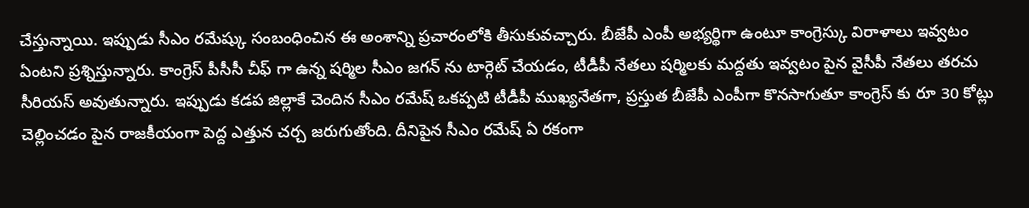చేస్తున్నాయి. ఇప్పుడు సీఎం రమేష్కు సంబంధించిన ఈ అంశాన్ని ప్రచారంలోకి తీసుకువచ్చారు. బీజేపీ ఎంపీ అభ్యర్థిగా ఉంటూ కాంగ్రెస్కు విరాళాలు ఇవ్వటం ఏంటని ప్రశ్నిస్తున్నారు. కాంగ్రెస్ పీసీసీ చీఫ్ గా ఉన్న షర్మిల సీఎం జగన్ ను టార్గెట్ చేయడం, టీడీపీ నేతలు షర్మిలకు మద్దతు ఇవ్వటం పైన వైసీపీ నేతలు తరచు సీరియస్ అవుతున్నారు. ఇప్పుడు కడప జిల్లాకే చెందిన సీఎం రమేష్ ఒకప్పటి టీడీపీ ముఖ్యనేతగా, ప్రస్తుత బీజేపీ ఎంపీగా కొనసాగుతూ కాంగ్రెస్ కు రూ 30 కోట్లు చెల్లించడం పైన రాజకీయంగా పెద్ద ఎత్తున చర్చ జరుగుతోంది. దీనిపైన సీఎం రమేష్ ఏ రకంగా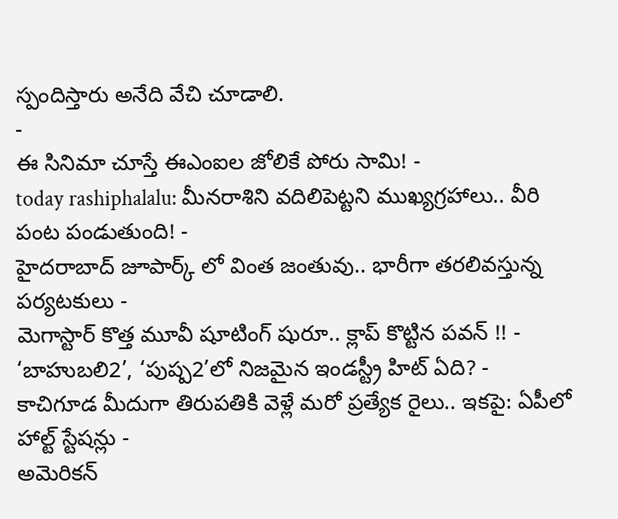స్పందిస్తారు అనేది వేచి చూడాలి.
-
ఈ సినిమా చూస్తే ఈఎంఐల జోలికే పోరు సామి! -
today rashiphalalu: మీనరాశిని వదిలిపెట్టని ముఖ్యగ్రహాలు.. వీరి పంట పండుతుంది! -
హైదరాబాద్ జూపార్క్ లో వింత జంతువు.. భారీగా తరలివస్తున్న పర్యటకులు -
మెగాస్టార్ కొత్త మూవీ షూటింగ్ షురూ.. క్లాప్ కొట్టిన పవన్ !! -
‘బాహుబలి2’, ‘పుష్ప2’లో నిజమైన ఇండస్ట్రీ హిట్ ఏది? -
కాచిగూడ మీదుగా తిరుపతికి వెళ్లే మరో ప్రత్యేక రైలు.. ఇకపై: ఏపీలో హాల్ట్ స్టేషన్లు -
అమెరికన్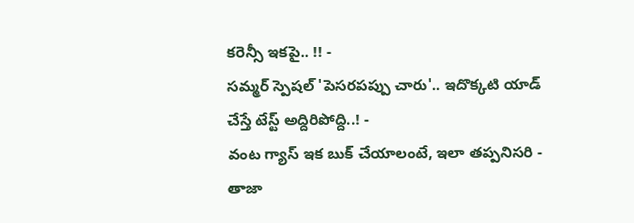కరెన్సీ ఇకపై.. !! -
సమ్మర్ స్పెషల్ 'పెసరపప్పు చారు'.. ఇదొక్కటి యాడ్ చేస్తే టేస్ట్ అద్దిరిపోద్ది..! -
వంట గ్యాస్ ఇక బుక్ చేయాలంటే, ఇలా తప్పనిసరి - తాజా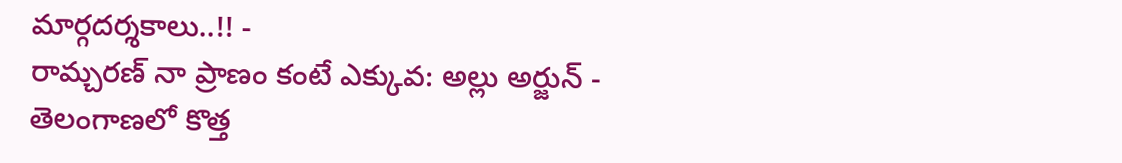మార్గదర్శకాలు..!! -
రామ్చరణ్ నా ప్రాణం కంటే ఎక్కువ: అల్లు అర్జున్ -
తెలంగాణలో కొత్త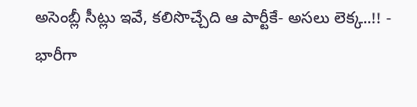అసెంబ్లీ సీట్లు ఇవే, కలిసొచ్చేది ఆ పార్టీకే- అసలు లెక్క..!! -
భారీగా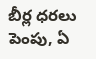బీర్ల ధరలు పెంపు, ఏ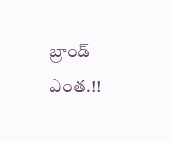బ్రాండ్ ఎంత.!!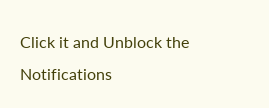Click it and Unblock the Notifications